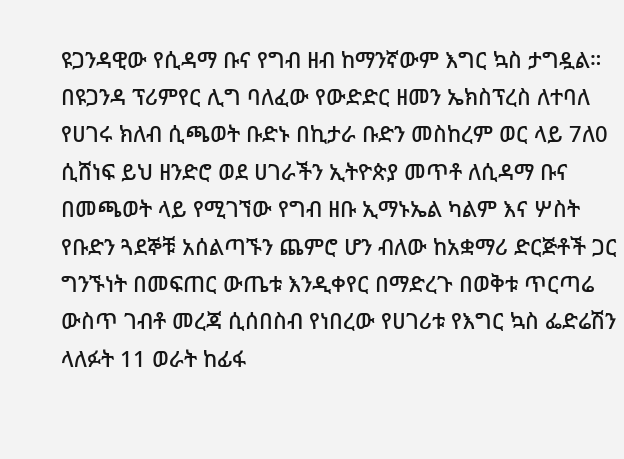ዩጋንዳዊው የሲዳማ ቡና የግብ ዘብ ከማንኛውም እግር ኳስ ታግዷል።
በዩጋንዳ ፕሪምየር ሊግ ባለፈው የውድድር ዘመን ኤክስፕረስ ለተባለ የሀገሩ ክለብ ሲጫወት ቡድኑ በኪታራ ቡድን መስከረም ወር ላይ 7ለ0 ሲሸነፍ ይህ ዘንድሮ ወደ ሀገራችን ኢትዮጵያ መጥቶ ለሲዳማ ቡና በመጫወት ላይ የሚገኘው የግብ ዘቡ ኢማኑኤል ካልም እና ሦስት የቡድን ጓደኞቹ አሰልጣኙን ጨምሮ ሆን ብለው ከአቋማሪ ድርጅቶች ጋር ግንኙነት በመፍጠር ውጤቱ እንዲቀየር በማድረጉ በወቅቱ ጥርጣሬ ውስጥ ገብቶ መረጃ ሲሰበስብ የነበረው የሀገሪቱ የእግር ኳስ ፌድሬሽን ላለፉት 11 ወራት ከፊፋ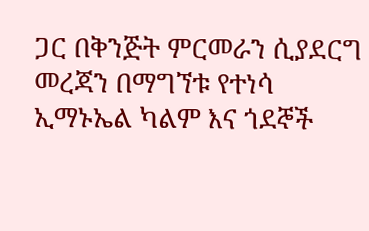ጋር በቅንጅት ምርመራን ሲያደርግ መረጃን በማግኘቱ የተነሳ ኢማኑኤል ካልም እና ጎደኞች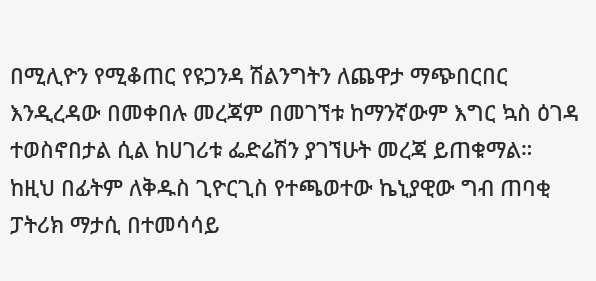በሚሊዮን የሚቆጠር የዩጋንዳ ሽልንግትን ለጨዋታ ማጭበርበር እንዲረዳው በመቀበሉ መረጃም በመገኘቱ ከማንኛውም እግር ኳስ ዕገዳ ተወስኖበታል ሲል ከሀገሪቱ ፌድሬሽን ያገኘሁት መረጃ ይጠቁማል።
ከዚህ በፊትም ለቅዱስ ጊዮርጊስ የተጫወተው ኬኒያዊው ግብ ጠባቂ ፓትሪክ ማታሲ በተመሳሳይ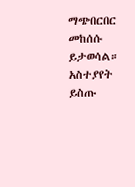ማጭበርበር መከሰሱ ይታወሳል።
አስተያየት ይስጡ